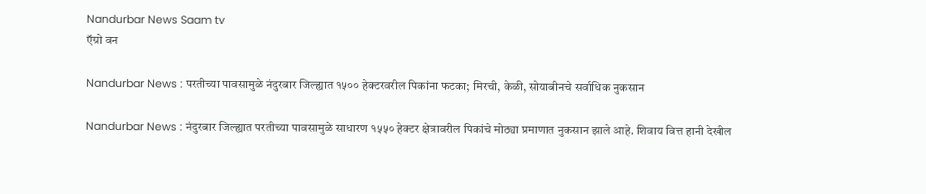Nandurbar News Saam tv
ऍग्रो वन

Nandurbar News : परतीच्या पावसामुळे नंदुरबार जिल्ह्यात १५०० हेक्टरवरील पिकांना फटका; मिरची, केळी, सोयाबीनचे सर्वाधिक नुकसान

Nandurbar News : नंदुरबार जिल्ह्यात परतीच्या पावसामुळे साधारण १५५० हेक्टर क्षेत्रावरील पिकांचे मोठ्या प्रमाणात नुकसान झाले आहे. शिवाय वित्त हानी देखील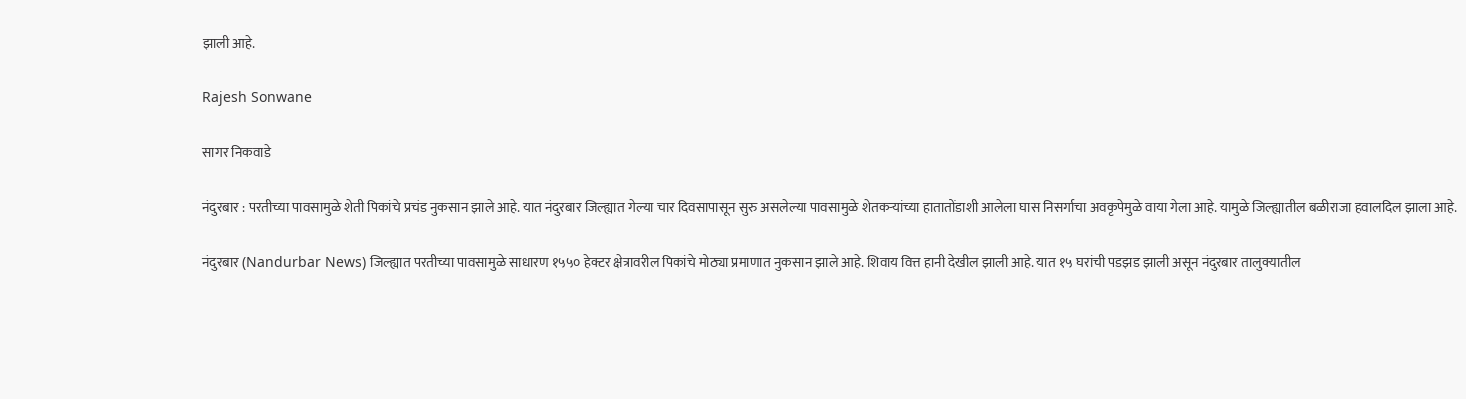झाली आहे.

Rajesh Sonwane

सागर निकवाडे

नंदुरबार : परतीच्या पावसामुळे शेती पिकांचे प्रचंड नुकसान झाले आहे. यात नंदुरबार जिल्ह्यात गेल्या चार दिवसापासून सुरु असलेल्या पावसामुळे शेतकऱ्यांच्या हातातोंडाशी आलेला घास निसर्गाचा अवकृपेमुळे वाया गेला आहे. यामुळे जिल्ह्यातील बळीराजा हवालदिल झाला आहे.

नंदुरबार (Nandurbar News) जिल्ह्यात परतीच्या पावसामुळे साधारण १५५० हेक्टर क्षेत्रावरील पिकांचे मोठ्या प्रमाणात नुकसान झाले आहे. शिवाय वित्त हानी देखील झाली आहे. यात १५ घरांची पडझड झाली असून नंदुरबार तालुक्यातील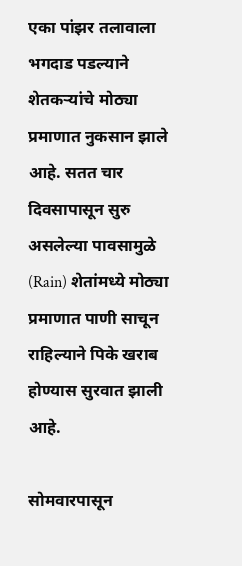एका पांझर तलावाला भगदाड पडल्याने शेतकऱ्यांचे मोठ्या प्रमाणात नुकसान झाले आहे. सतत चार दिवसापासून सुरु असलेल्या पावसामुळे (Rain) शेतांमध्ये मोठ्या प्रमाणात पाणी साचून राहिल्याने पिके खराब होण्यास सुरवात झाली आहे.

सोमवारपासून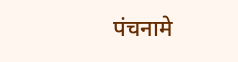पंचनामे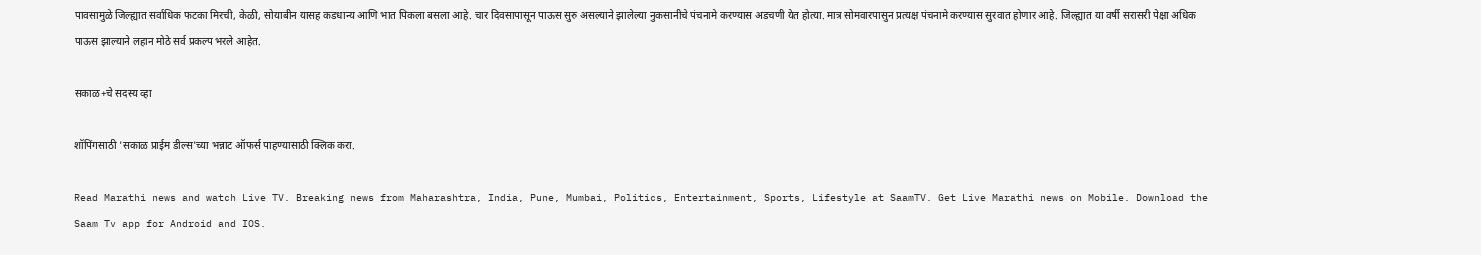पावसामुळे जिल्ह्यात सर्वाधिक फटका मिरची, केळी, सोयाबीन यासह कडधान्य आणि भात पिकला बसला आहे. चार दिवसापासून पाऊस सुरु असल्याने झालेल्या नुकसानीचे पंचनामे करण्यास अडचणी येत होत्या. मात्र सोमवारपासुन प्रत्यक्ष पंचनामे करण्यास सुरवात होणार आहे. जिल्ह्यात या वर्षी सरासरी पेक्षा अधिक पाऊस झाल्याने लहान मोठे सर्व प्रकल्प भरले आहेत.

सकाळ+चे सदस्य व्हा

शॉपिंगसाठी 'सकाळ प्राईम डील्स'च्या भन्नाट ऑफर्स पाहण्यासाठी क्लिक करा.

Read Marathi news and watch Live TV. Breaking news from Maharashtra, India, Pune, Mumbai, Politics, Entertainment, Sports, Lifestyle at SaamTV. Get Live Marathi news on Mobile. Download the Saam Tv app for Android and IOS.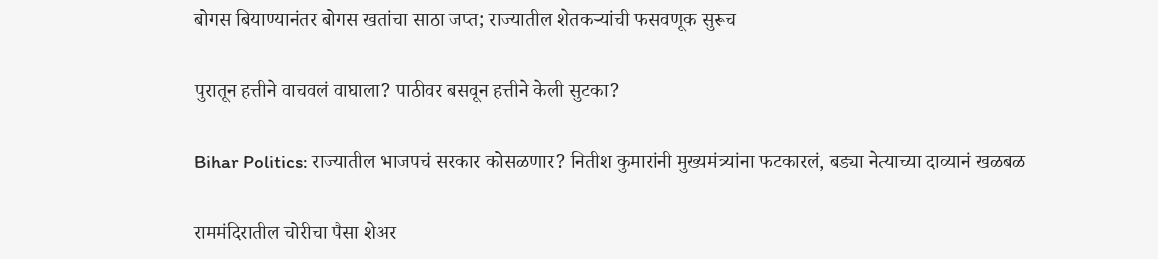बोगस बियाण्यानंतर बोगस खतांचा साठा जप्त; राज्यातील शेतकऱ्यांची फसवणूक सुरूच

पुरातून हत्तीने वाचवलं वाघाला? पाठीवर बसवून हत्तीने केली सुटका?

Bihar Politics: राज्यातील भाजपचं सरकार कोसळणार? नितीश कुमारांनी मुख्यमंत्र्यांना फटकारलं, बड्या नेत्याच्या दाव्यानं खळबळ

राममंदिरातील चोरीचा पैसा शेअर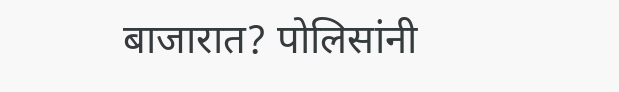बाजारात? पोलिसांनी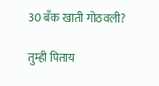30 बँक खाती गोठवली?

तुम्ही पिताय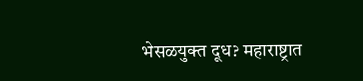भेसळयुक्त दूध? महाराष्ट्रात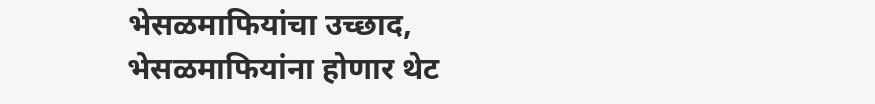भेसळमाफियांचा उच्छाद, भेसळमाफियांना होणार थेट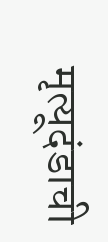मृत्यूदंडाची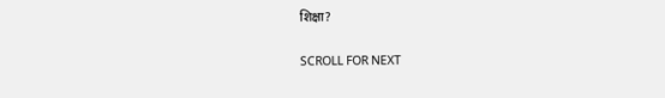शिक्षा?

SCROLL FOR NEXT